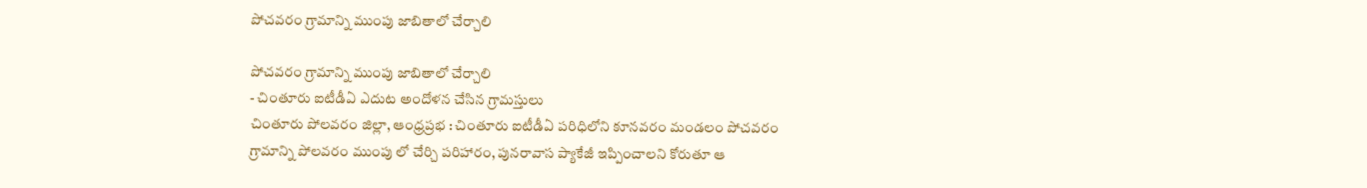పోచవరం గ్రామాన్ని ముంపు జాబితాలో చేర్చాలి

పోచవరం గ్రామాన్ని ముంపు జాబితాలో చేర్చాలి
- చింతూరు ఐటీడీఏ ఎదుట అందోళన చేసిన గ్రామస్తులు
చింతూరు పోలవరం జిల్లా, ఆంధ్రప్రభ : చింతూరు ఐటీడీఏ పరిధిలోని కూనవరం మండలం పోచవరం గ్రామాన్ని పోలవరం ముంపు లో చేర్చి పరిహారం, పునరావాస ప్యాకేజీ ఇప్పించాలని కోరుతూ ఆ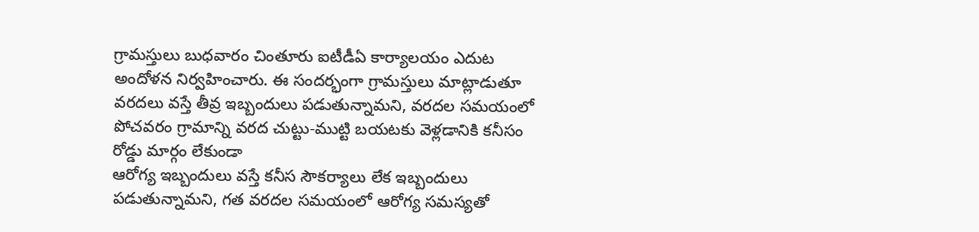గ్రామస్తులు బుధవారం చింతూరు ఐటీడీఏ కార్యాలయం ఎదుట అందోళన నిర్వహించారు. ఈ సందర్భంగా గ్రామస్తులు మాట్లాడుతూ వరదలు వస్తే తీవ్ర ఇబ్బందులు పడుతున్నామని, వరదల సమయంలో పోచవరం గ్రామాన్ని వరద చుట్టు-ముట్టి బయటకు వెళ్లడానికి కనీసం రోడ్డు మార్గం లేకుండా
ఆరోగ్య ఇబ్బందులు వస్తే కనీస సౌకర్యాలు లేక ఇబ్బందులు పడుతున్నామని, గత వరదల సమయంలో ఆరోగ్య సమస్యతో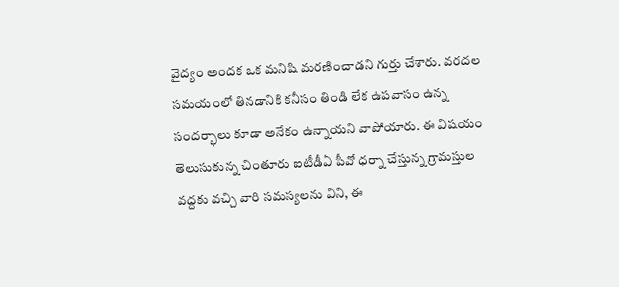వైద్యం అందక ఒక మనిషి మరణించాడని గుర్తు చేశారు. వరదల సమయంలో తినడానికి కనీసం తిండి లేక ఉపవాసం ఉన్న సందర్భాలు కూడా అనేకం ఉన్నాయని వాపోయారు. ఈ విషయం తెలుసుకున్న చింతూరు ఐటీడీఏ పీవో ధర్నా చేస్తున్న గ్రామస్తుల వద్దకు వచ్చి వారి సమస్యలను విని, ఈ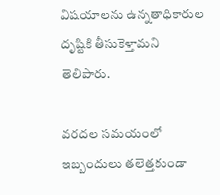విషయాలను ఉన్నతాధికారుల దృష్టికి తీసుకెళ్తామని తెలిపారు.

వరదల సమయంలో ఇబ్బందులు తలెత్తకుండా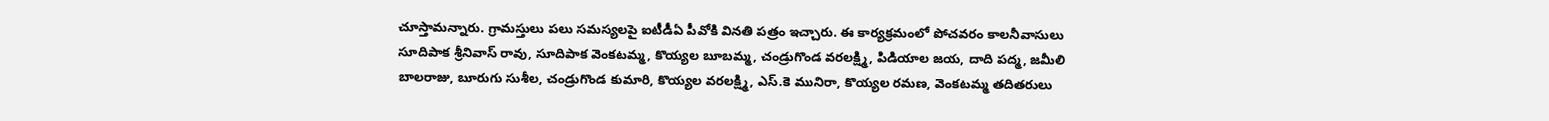చూస్తామన్నారు. గ్రామస్తులు పలు సమస్యలపై ఐటీడీఏ పీవోకి వినతి పత్రం ఇచ్చారు. ఈ కార్యక్రమంలో పోచవరం కాలనీవాసులు సూదిపాక శ్రీనివాస్ రావు, సూదిపాక వెంకటమ్మ, కొయ్యల బూబమ్మ, చండ్రుగొండ వరలక్ష్మి, పిడియాల జయ, దాది పద్మ, జమీలి బాలరాజు, బూరుగు సుశీల, చండ్రుగొండ కుమారి, కొయ్యల వరలక్ష్మి, ఎస్.కె మునిరా, కొయ్యల రమణ, వెంకటమ్మ తదితరులు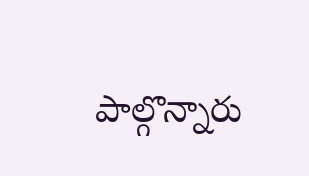పాల్గొన్నారు